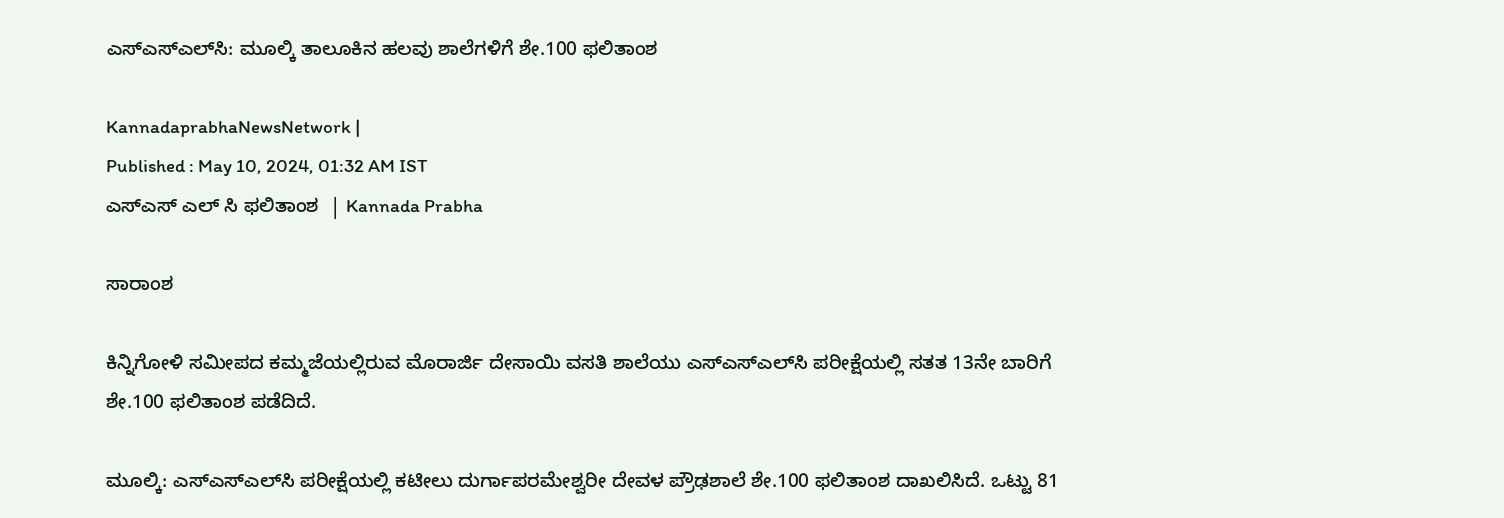ಎಸ್‌ಎಸ್‌ಎಲ್‌ಸಿ: ಮೂಲ್ಕಿ ತಾಲೂಕಿನ ಹಲವು ಶಾಲೆಗಳಿಗೆ ಶೇ.100 ಫಲಿತಾಂಶ

KannadaprabhaNewsNetwork |
Published : May 10, 2024, 01:32 AM IST
ಎಸ್‌ಎಸ್‌ ಎಲ್‌ ಸಿ ಫಲಿತಾಂಶ  | Kannada Prabha

ಸಾರಾಂಶ

ಕಿನ್ನಿಗೋಳಿ ಸಮೀಪದ ಕಮ್ಮಜೆಯಲ್ಲಿರುವ ಮೊರಾರ್ಜಿ ದೇಸಾಯಿ ವಸತಿ ಶಾಲೆಯು ಎಸ್‌ಎಸ್‌ಎಲ್‌ಸಿ ಪರೀಕ್ಷೆಯಲ್ಲಿ ಸತತ 13ನೇ ಬಾರಿಗೆ ಶೇ.100 ಫಲಿತಾಂಶ ಪಡೆದಿದೆ.

ಮೂಲ್ಕಿ: ಎಸ್‌ಎಸ್‌ಎಲ್‌ಸಿ ಪರೀಕ್ಷೆಯಲ್ಲಿ ಕಟೀಲು ದುರ್ಗಾಪರಮೇಶ್ವರೀ ದೇವಳ ಪ್ರೌಢಶಾಲೆ ಶೇ.100 ಫಲಿತಾಂಶ ದಾಖಲಿಸಿದೆ. ಒಟ್ಟು 81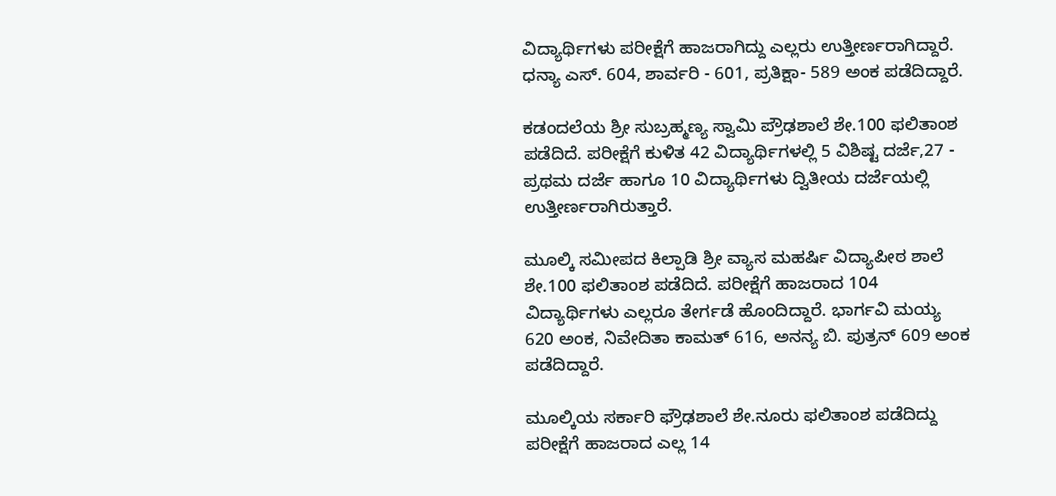ವಿದ್ಯಾರ್ಥಿಗಳು ಪರೀಕ್ಷೆಗೆ ಹಾಜರಾಗಿದ್ದು ಎಲ್ಲರು ಉತ್ತೀರ್ಣರಾಗಿದ್ದಾರೆ. ಧನ್ಯಾ ಎಸ್. 604, ಶಾರ್ವರಿ - 601, ಪ್ರತಿಕ್ಷಾ- 589 ಅಂಕ ಪಡೆದಿದ್ದಾರೆ.

ಕಡಂದಲೆಯ ಶ್ರೀ ಸುಬ್ರಹ್ಮಣ್ಯ ಸ್ವಾಮಿ ಪ್ರೌಢಶಾಲೆ ಶೇ.100 ಫಲಿತಾಂಶ ಪಡೆದಿದೆ. ಪರೀಕ್ಷೆಗೆ ಕುಳಿತ 42 ವಿದ್ಯಾರ್ಥಿಗಳಲ್ಲಿ 5 ವಿಶಿಷ್ಟ ದರ್ಜೆ,27 - ಪ್ರಥಮ ದರ್ಜೆ ಹಾಗೂ 10 ವಿದ್ಯಾರ್ಥಿಗಳು ದ್ವಿತೀಯ ದರ್ಜೆಯಲ್ಲಿ ಉತ್ತೀರ್ಣರಾಗಿರುತ್ತಾರೆ.

ಮೂಲ್ಕಿ ಸಮೀಪದ ಕಿಲ್ಪಾಡಿ ಶ್ರೀ ವ್ಯಾಸ ಮಹರ್ಷಿ ವಿದ್ಯಾಪೀಠ ಶಾಲೆ ಶೇ.100 ಫಲಿತಾಂಶ ಪಡೆದಿದೆ. ಪರೀಕ್ಷೆಗೆ ಹಾಜರಾದ 104 ವಿದ್ಯಾರ್ಥಿಗಳು ಎಲ್ಲರೂ ತೇರ್ಗಡೆ ಹೊಂದಿದ್ದಾರೆ. ಭಾರ್ಗವಿ ಮಯ್ಯ 620 ಅಂಕ, ನಿವೇದಿತಾ ಕಾಮತ್‌ 616, ಅನನ್ಯ ಬಿ. ಪುತ್ರನ್‌ 609 ಅಂಕ ಪಡೆದಿದ್ದಾರೆ.

ಮೂಲ್ಕಿಯ ಸರ್ಕಾರಿ ಫ್ರೌಢಶಾಲೆ ಶೇ.ನೂರು ಫಲಿತಾಂಶ ಪಡೆದಿದ್ದು ಪರೀಕ್ಷೆಗೆ ಹಾಜರಾದ ಎಲ್ಲ 14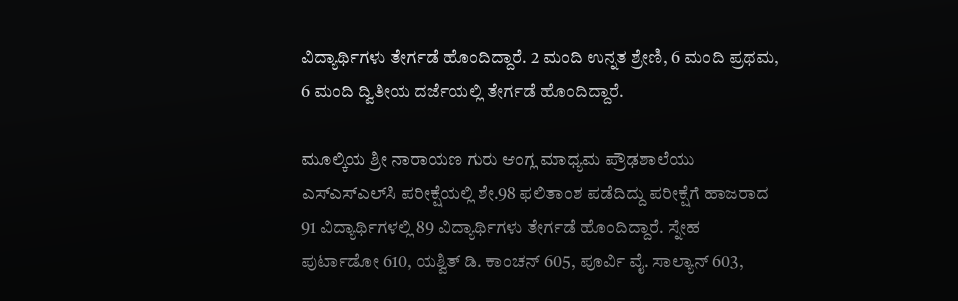ವಿದ್ಯಾರ್ಥಿಗಳು ತೇರ್ಗಡೆ ಹೊಂದಿದ್ದಾರೆ. 2 ಮಂದಿ ಉನ್ನತ ಶ್ರೇಣಿ, 6 ಮಂದಿ ಪ್ರಥಮ, 6 ಮಂದಿ ದ್ವಿತೀಯ ದರ್ಜೆಯಲ್ಲಿ ತೇರ್ಗಡೆ ಹೊಂದಿದ್ದಾರೆ.

ಮೂಲ್ಕಿಯ ಶ್ರೀ ನಾರಾಯಣ ಗುರು ಆಂಗ್ಲ ಮಾಧ್ಯಮ ಪ್ರೌಢಶಾಲೆಯು ಎಸ್‌ಎಸ್‌ಎಲ್‌ಸಿ ಪರೀಕ್ಷೆಯಲ್ಲಿ ಶೇ.98 ಫಲಿತಾಂಶ ಪಡೆದಿದ್ದು ಪರೀಕ್ಷೆಗೆ ಹಾಜರಾದ 91 ವಿದ್ಯಾರ್ಥಿಗಳಲ್ಲಿ 89 ವಿದ್ಯಾರ್ಥಿಗಳು ತೇರ್ಗಡೆ ಹೊಂದಿದ್ದಾರೆ. ಸ್ನೇಹ ಪುರ್ಟಾಡೋ 610, ಯಶ್ವಿತ್‌ ಡಿ. ಕಾಂಚನ್‌ 605, ಪೂರ್ವಿ ವೈ. ಸಾಲ್ಯಾನ್‌ 603,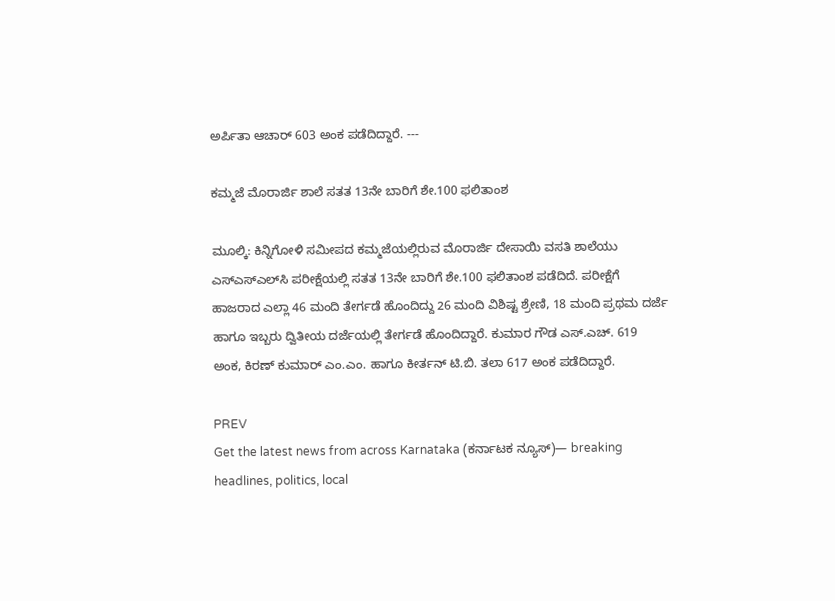ಅರ್ಪಿತಾ ಆಚಾರ್‌ 603 ಅಂಕ ಪಡೆದಿದ್ದಾರೆ. ---

ಕಮ್ಮಜೆ ಮೊರಾರ್ಜಿ ಶಾಲೆ ಸತತ 13ನೇ ಬಾರಿಗೆ ಶೇ.100 ಫಲಿತಾಂಶ

ಮೂಲ್ಕಿ: ಕಿನ್ನಿಗೋಳಿ ಸಮೀಪದ ಕಮ್ಮಜೆಯಲ್ಲಿರುವ ಮೊರಾರ್ಜಿ ದೇಸಾಯಿ ವಸತಿ ಶಾಲೆಯು ಎಸ್‌ಎಸ್‌ಎಲ್‌ಸಿ ಪರೀಕ್ಷೆಯಲ್ಲಿ ಸತತ 13ನೇ ಬಾರಿಗೆ ಶೇ.100 ಫಲಿತಾಂಶ ಪಡೆದಿದೆ. ಪರೀಕ್ಷೆಗೆ ಹಾಜರಾದ ಎಲ್ಲಾ 46 ಮಂದಿ ತೇರ್ಗಡೆ ಹೊಂದಿದ್ದು 26 ಮಂದಿ ವಿಶಿಷ್ಟ ಶ್ರೇಣಿ, 18 ಮಂದಿ ಪ್ರಥಮ ದರ್ಜೆ ಹಾಗೂ ಇಬ್ಬರು ದ್ವಿತೀಯ ದರ್ಜೆಯಲ್ಲಿ ತೇರ್ಗಡೆ ಹೊಂದಿದ್ದಾರೆ. ಕುಮಾರ ಗೌಡ ಎಸ್‌.ಎಚ್‌. 619 ಅಂಕ, ಕಿರಣ್‌ ಕುಮಾರ್‌ ಎಂ.ಎಂ. ಹಾಗೂ ಕೀರ್ತನ್‌ ಟಿ.ಬಿ. ತಲಾ 617 ಅಂಕ ಪಡೆದಿದ್ದಾರೆ.

PREV
Get the latest news from across Karnataka (ಕರ್ನಾಟಕ ನ್ಯೂಸ್)— breaking headlines, politics, local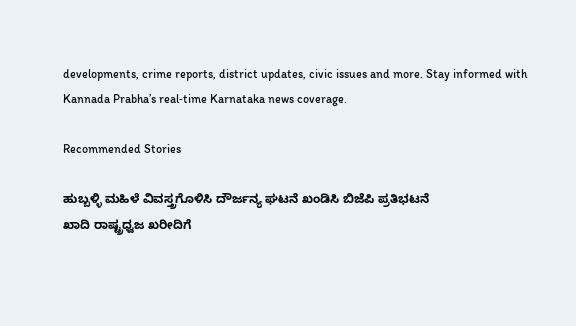developments, crime reports, district updates, civic issues and more. Stay informed with Kannada Prabha’s real‑time Karnataka news coverage.

Recommended Stories

ಹುಬ್ಬಳ್ಳಿ ಮಹಿಳೆ ವಿವಸ್ತ್ರಗೊಳಿಸಿ ದೌರ್ಜನ್ಯ ಘಟನೆ ಖಂಡಿಸಿ ಬಿಜೆಪಿ ಪ್ರತಿಭಟನೆ
ಖಾದಿ ರಾಷ್ಟ್ರಧ್ವಜ ಖರೀದಿಗೆ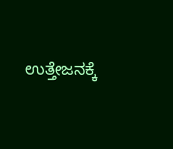ಉತ್ತೇಜನಕ್ಕೆ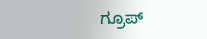ಗ್ರೂಪ್‌